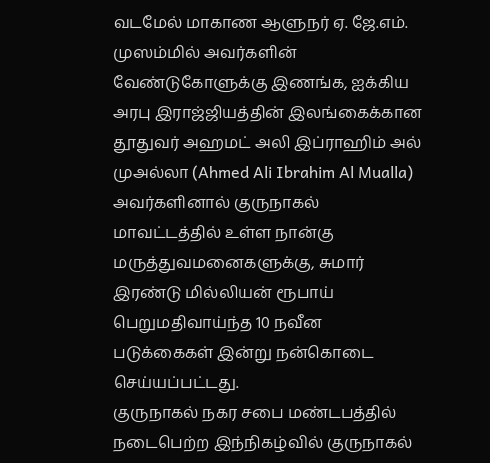வடமேல் மாகாண ஆளுநர் ஏ. ஜே.எம். முஸம்மில் அவர்களின் வேண்டுகோளுக்கு இணங்க, ஐக்கிய அரபு இராஜ்ஜியத்தின் இலங்கைக்கான தூதுவர் அஹமட் அலி இப்ராஹிம் அல் முஅல்லா (Ahmed Ali Ibrahim Al Mualla) அவர்களினால் குருநாகல் மாவட்டத்தில் உள்ள நான்கு மருத்துவமனைகளுக்கு, சுமார் இரண்டு மில்லியன் ரூபாய் பெறுமதிவாய்ந்த 10 நவீன படுக்கைகள் இன்று நன்கொடை செய்யப்பட்டது.
குருநாகல் நகர சபை மண்டபத்தில் நடைபெற்ற இந்நிகழ்வில் குருநாகல்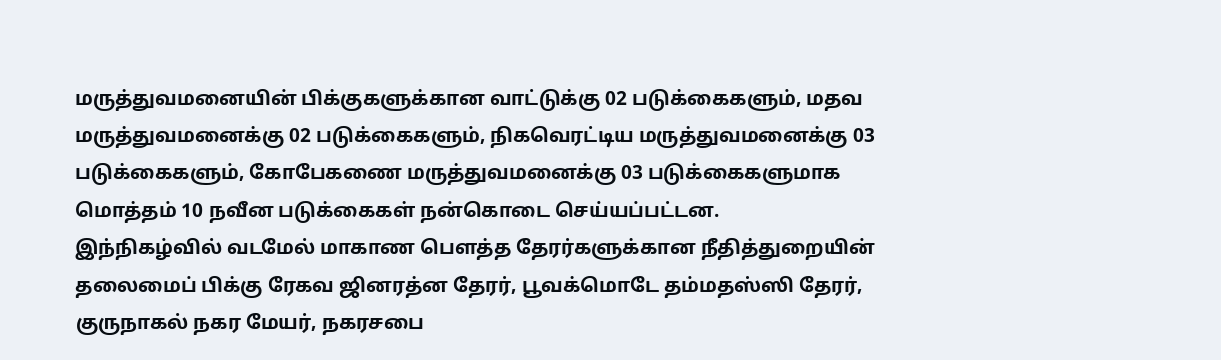மருத்துவமனையின் பிக்குகளுக்கான வாட்டுக்கு 02 படுக்கைகளும், மதவ மருத்துவமனைக்கு 02 படுக்கைகளும், நிகவெரட்டிய மருத்துவமனைக்கு 03 படுக்கைகளும், கோபேகணை மருத்துவமனைக்கு 03 படுக்கைகளுமாக மொத்தம் 10 நவீன படுக்கைகள் நன்கொடை செய்யப்பட்டன.
இந்நிகழ்வில் வடமேல் மாகாண பௌத்த தேரர்களுக்கான நீதித்துறையின் தலைமைப் பிக்கு ரேகவ ஜினரத்ன தேரர், பூவக்மொடே தம்மதஸ்ஸி தேரர், குருநாகல் நகர மேயர், நகரசபை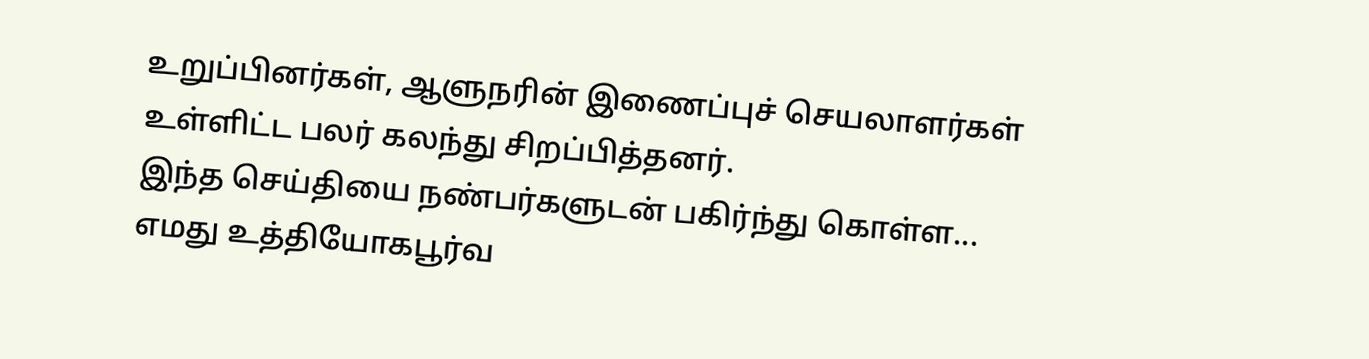உறுப்பினர்கள், ஆளுநரின் இணைப்புச் செயலாளர்கள் உள்ளிட்ட பலர் கலந்து சிறப்பித்தனர்.
இந்த செய்தியை நண்பர்களுடன் பகிர்ந்து கொள்ள...
எமது உத்தியோகபூர்வ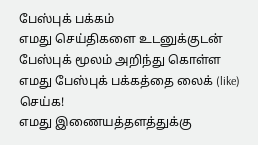பேஸ்புக் பக்கம்
எமது செய்திகளை உடனுக்குடன் பேஸ்புக் மூலம் அறிந்து கொள்ள எமது பேஸ்புக் பக்கத்தை லைக் (like) செய்க!
எமது இணையத்தளத்துக்கு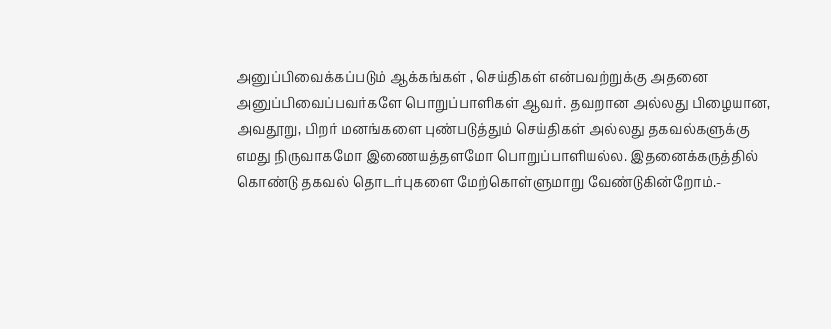அனுப்பிவைக்கப்படும் ஆக்கங்கள் , செய்திகள் என்பவற்றுக்கு அதனை அனுப்பிவைப்பவர்களே பொறுப்பாளிகள் ஆவர். தவறான அல்லது பிழையான, அவதூறு, பிறர் மனங்களை புண்படுத்தும் செய்திகள் அல்லது தகவல்களுக்கு எமது நிருவாகமோ இணையத்தளமோ பொறுப்பாளியல்ல. இதனைக்கருத்தில் கொண்டு தகவல் தொடர்புகளை மேற்கொள்ளுமாறு வேண்டுகின்றோம்.-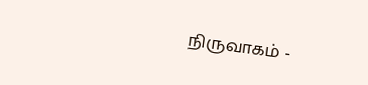நிருவாகம் -